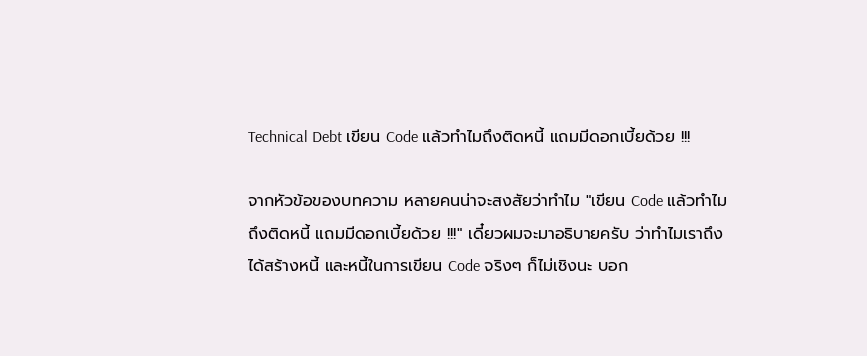Technical Debt เขียน Code แล้วทำไมถึงติดหนี้ แถมมีดอกเบี้ยด้วย !!!

จากหัวข้อของบทความ หลายคนน่าจะสงสัยว่าทำไม "เขียน Code แล้วทำไมถึงติดหนี้ แถมมีดอกเบี้ยด้วย !!!" เดี๋ยวผมจะมาอธิบายครับ ว่าทำไมเราถึงได้สร้างหนี้ และหนี้ในการเขียน Code จริงๆ ก็ไม่เชิงนะ บอก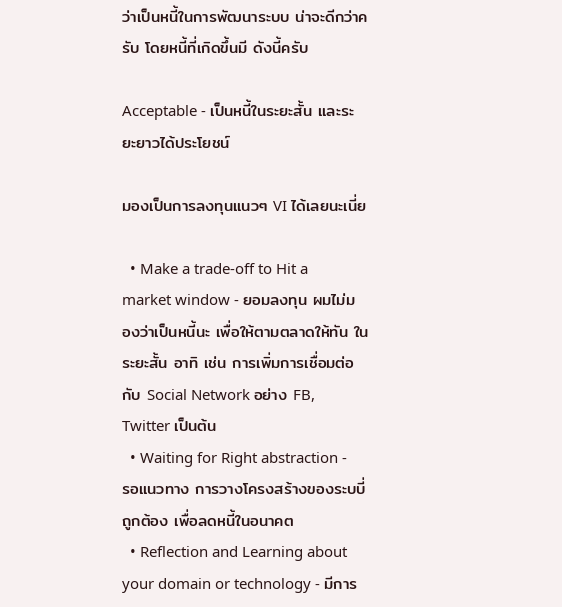ว่าเป็นหนี้ในการพัฒนาระบบ น่าจะดีกว่าครับ โดยหนี้ที่เกิดขึ้นมี ดังนี้ครับ

Acceptable - เป็นหนี้ในระยะสั้น และระยะยาวได้ประโยชน์

มองเป็นการลงทุนแนวๆ VI ได้เลยนะเนี่ย

  • Make a trade-off to Hit a market window - ยอมลงทุน ผมไม่มองว่าเป็นหนี้นะ เพื่อให้ตามตลาดให้ทัน ในระยะสั้น อาทิ เช่น การเพิ่มการเชื่อมต่อกับ Social Network อย่าง FB, Twitter เป็นต้น
  • Waiting for Right abstraction - รอแนวทาง การวางโครงสร้างของระบบี่ถูกต้อง เพื่อลดหนี้ในอนาคต
  • Reflection and Learning about your domain or technology - มีการ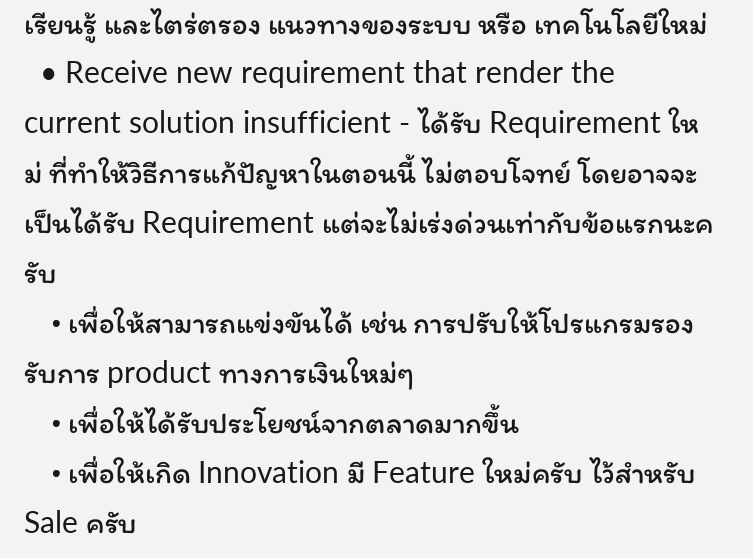เรียนรู้ และไตร่ตรอง แนวทางของระบบ หรือ เทคโนโลยีใหม่
  • Receive new requirement that render the current solution insufficient - ได้รับ Requirement ใหม่ ที่ทำให้วิธีการแก้ปัญหาในตอนนี้ ไม่ตอบโจทย์ โดยอาจจะเป็นได้รับ Requirement แต่จะไม่เร่งด่วนเท่ากับข้อแรกนะครับ
    • เพื่อให้สามารถแข่งขันได้ เช่น การปรับให้โปรแกรมรองรับการ product ทางการเงินใหม่ๆ
    • เพื่อให้ได้รับประโยชน์จากตลาดมากขึ้น
    • เพื่อให้เกิด Innovation มี Feature ใหม่ครับ ไว้สำหรับ Sale ครับ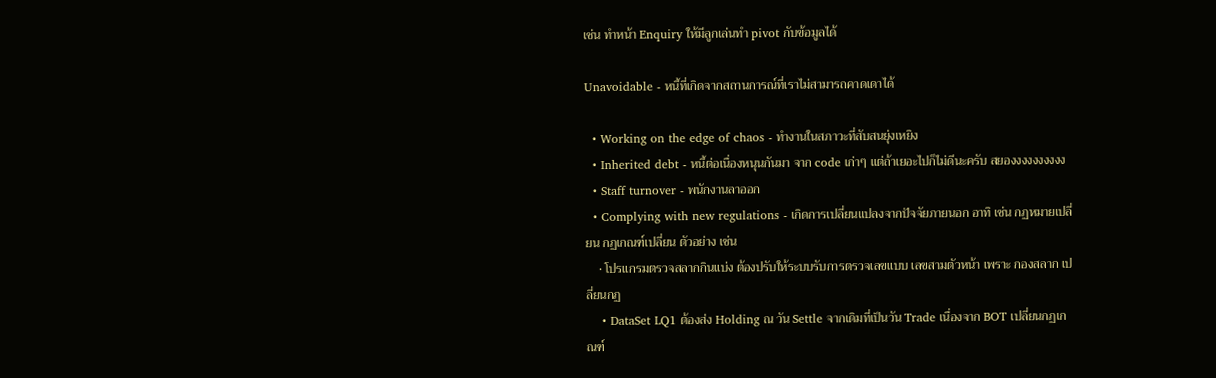เช่น ทำหน้า Enquiry ให้มีลูกเล่นทำ pivot กับข้อมูลได้

Unavoidable - หนี้ที่เกิดจากสถานการณ์ที่เราไม่สามารถคาดเดาได้

  • Working on the edge of chaos - ทำงานในสภาวะที่สับสนยุ่งเหยิง
  • Inherited debt - หนี้ต่อเนื่องหนุนกันมา จาก code เก่าๆ แต่ถ้าเยอะไปก็ไม่ดีนะครับ สยองงงงงงงงงง
  • Staff turnover - พนักงานลาออก
  • Complying with new regulations - เกิดการเปลี่ยนแปลงจากปัจจัยภายนอก อาทิ เช่น กฏหมายเปลี่ยน กฏเกณฑ์เปลี่ยน ตัวอย่าง เช่น
    • โปรแกรมตรวจสลากกินแบ่ง ต้องปรับให้ระบบรับการตรวจเลขแบบ เลขสามตัวหน้า เพราะ กองสลาก เปลี่ยนกฏ
    • DataSet LQ1 ต้องส่ง Holding ณ วัน Settle จากเดิมที่เป็นวัน Trade เนื่องจาก BOT เปลี่ยนกฏเกณฑ์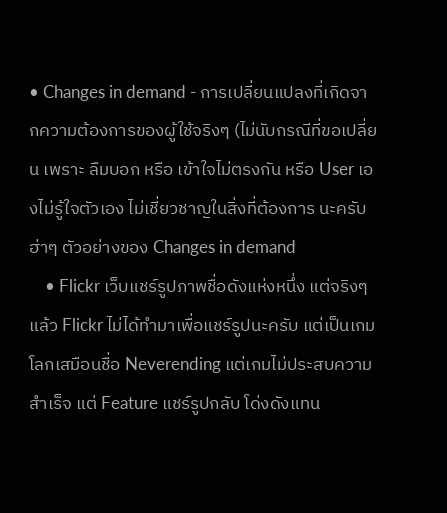• Changes in demand - การเปลี่ยนแปลงที่เกิดจากความต้องการของผู้ใช้จริงๆ (ไม่นับกรณีที่ขอเปลี่ยน เพราะ ลืมบอก หรือ เข้าใจไม่ตรงกัน หรือ User เองไม่รู้ใจตัวเอง ไม่เชี่ยวชาญในสิ่งที่ต้องการ นะครับ ฮ่าๆ ตัวอย่างของ Changes in demand
    • Flickr เว็บแชร์รูปภาพชื่อดังแห่งหนึ่ง แต่จริงๆแล้ว Flickr ไม่ได้ทำมาเพื่อแชร์รูปนะครับ แต่เป็นเกมโลกเสมือนชื่อ Neverending แต่เกมไม่ประสบความสำเร็จ แต่ Feature แชร์รูปกลับ โด่งดังแทน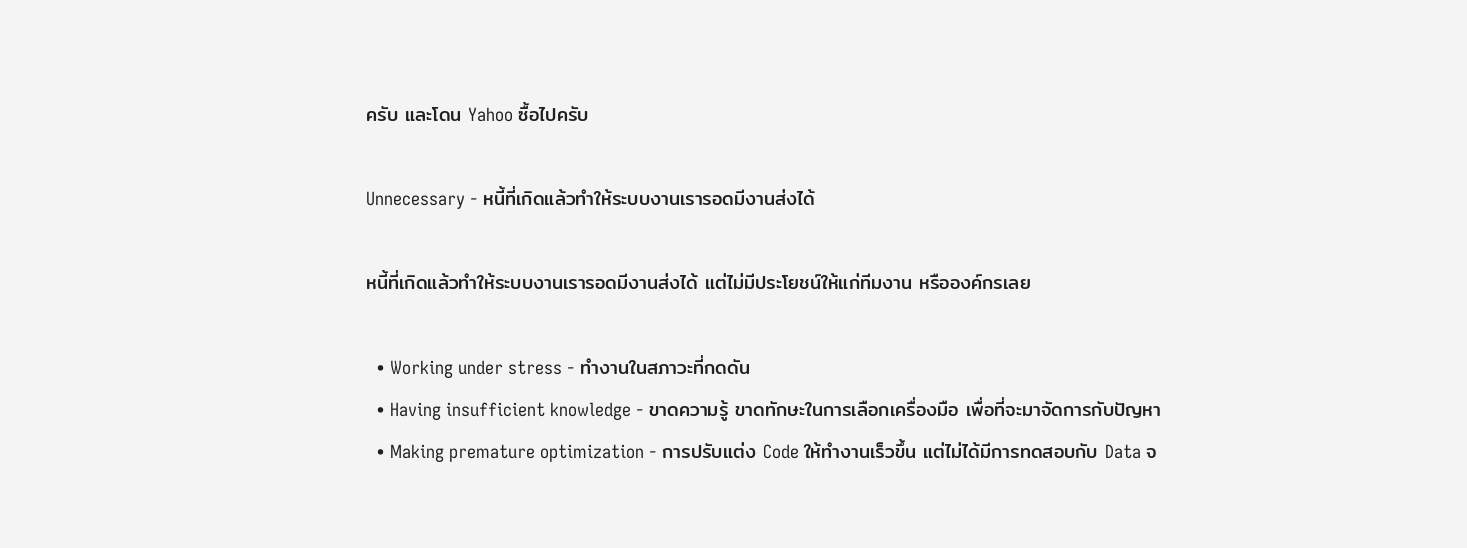ครับ และโดน Yahoo ซื้อไปครับ

Unnecessary - หนี้ที่เกิดแล้วทำให้ระบบงานเรารอดมีงานส่งได้

หนี้ที่เกิดแล้วทำให้ระบบงานเรารอดมีงานส่งได้ แต่ไม่มีประโยชน์ให้แก่ทีมงาน หรือองค์กรเลย

  • Working under stress - ทำงานในสภาวะที่กดดัน
  • Having insufficient knowledge - ขาดความรู้ ขาดทักษะในการเลือกเครื่องมือ เพื่อที่จะมาจัดการกับปัญหา
  • Making premature optimization - การปรับแต่ง Code ให้ทำงานเร็วขึ้น แต่ไม่ได้มีการทดสอบกับ Data จ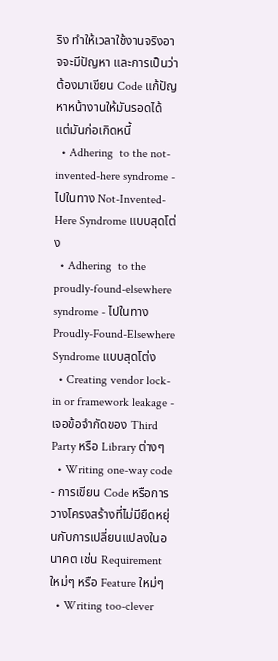ริง ทำให้เวลาใช้งานจริงอาจจะมีปัญหา และการเป็นว่าต้องมาเขียน Code แก้ปัญหาหน้างานให้มันรอดได้ แต่มันก่อเกิดหนี้
  • Adhering  to the not-invented-here syndrome - ไปในทาง Not-Invented-Here Syndrome แบบสุดโต่ง
  • Adhering  to the proudly-found-elsewhere syndrome - ไปในทาง Proudly-Found-Elsewhere Syndrome แบบสุดโต่ง
  • Creating vendor lock-in or framework leakage - เจอข้อจำกัดของ Third Party หรือ Library ต่างๆ
  • Writing one-way code - การเขียน Code หรือการวางโครงสร้างที่ไม่มียืดหยุ่นกับการเปลี่ยนแปลงในอนาคต เช่น Requirement ใหม่ๆ หรือ Feature ใหม่ๆ
  • Writing too-clever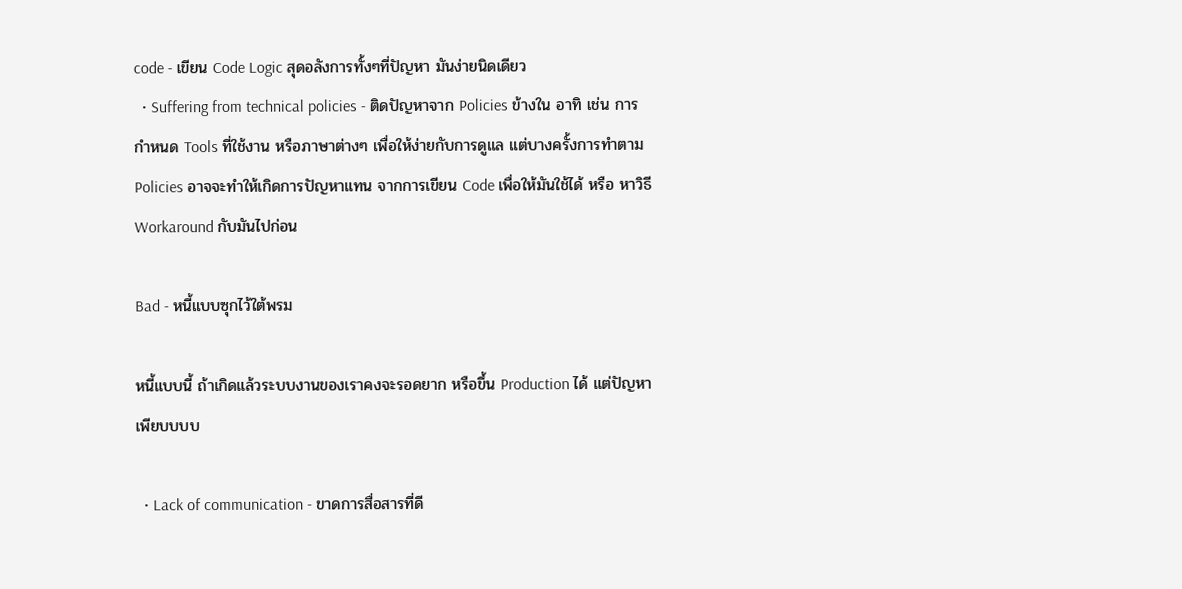code - เขียน Code Logic สุดอลังการทั้งๆที่ปัญหา มันง่ายนิดเดียว
  • Suffering from technical policies - ติดปัญหาจาก Policies ข้างใน อาทิ เช่น การกำหนด Tools ที่ใช้งาน หรือภาษาต่างๆ เพื่อให้ง่ายกับการดูแล แต่บางครั้งการทำตาม Policies อาจจะทำให้เกิดการปัญหาแทน จากการเขียน Code เพื่อให้มันใช้ได้ หรือ หาวิธี Workaround กับมันไปก่อน

Bad - หนี้แบบซุกไว้ใต้พรม

หนี้แบบนี้ ถ้าเกิดแล้วระบบงานของเราคงจะรอดยาก หรือขึ้น Production ได้ แต่ปัญหาเพียบบบบ

  • Lack of communication - ขาดการสื่อสารที่ดี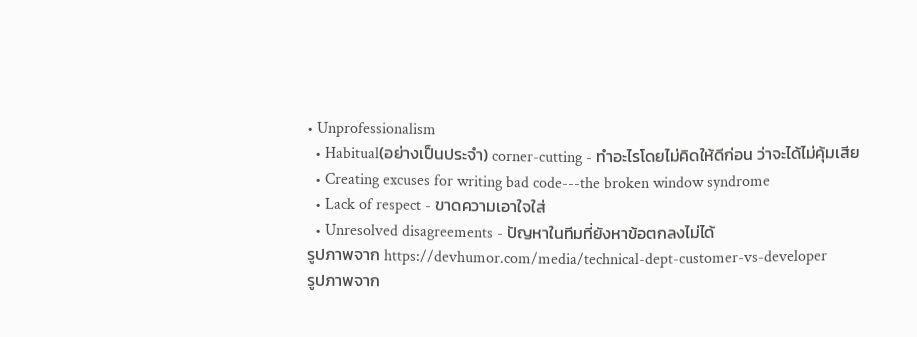• Unprofessionalism
  • Habitual(อย่างเป็นประจำ) corner-cutting - ทำอะไรโดยไม่คิดให้ดีก่อน ว่าจะได้ไม่คุ้มเสีย
  • Creating excuses for writing bad code---the broken window syndrome
  • Lack of respect - ขาดความเอาใจใส่
  • Unresolved disagreements - ปัญหาในทีมที่ยังหาข้อตกลงไม่ได้
รูปภาพจาก https://devhumor.com/media/technical-dept-customer-vs-developer
รูปภาพจาก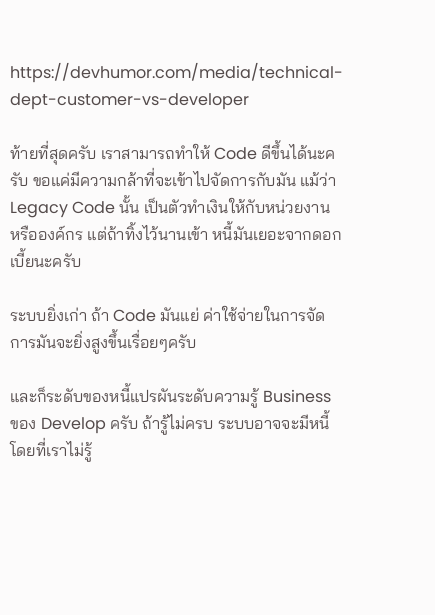https://devhumor.com/media/technical-dept-customer-vs-developer

ท้ายที่สุดครับ เราสามารถทำให้ Code ดีขึ้นได้นะครับ ขอแค่มีความกล้าที่จะเข้าไปจัดการกับมัน แม้ว่า Legacy Code นั้น เป็นตัวทำเงินให้กับหน่วยงาน หรือองค์กร แต่ถ้าทิ้งไว้นานเข้า หนี้มันเยอะจากดอกเบี้ยนะครับ

ระบบยิ่งเก่า ถ้า Code มันแย่ ค่าใช้จ่ายในการจัดการมันจะยิ่งสูงขึ้นเรื่อยๆครับ

และก็ระดับของหนี้แปรผันระดับความรู้ Business ของ Develop ครับ ถ้ารู้ไม่ครบ ระบบอาจจะมีหนี้ โดยที่เราไม่รู้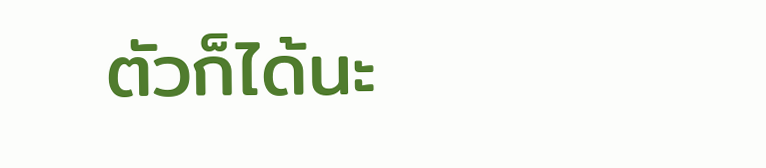ตัวก็ได้นะ